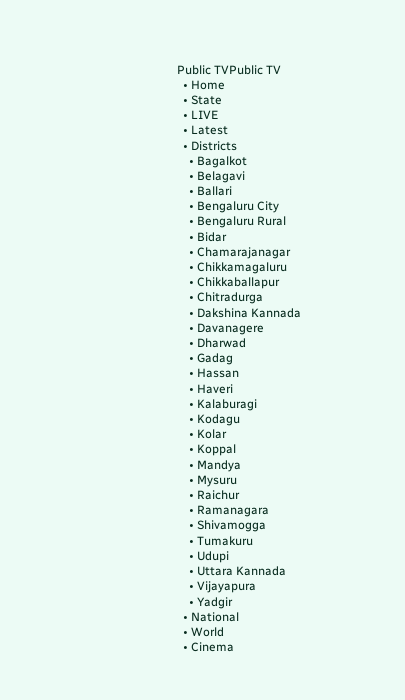Public TVPublic TV
  • Home
  • State
  • LIVE
  • Latest
  • Districts
    • Bagalkot
    • Belagavi
    • Ballari
    • Bengaluru City
    • Bengaluru Rural
    • Bidar
    • Chamarajanagar
    • Chikkamagaluru
    • Chikkaballapur
    • Chitradurga
    • Dakshina Kannada
    • Davanagere
    • Dharwad
    • Gadag
    • Hassan
    • Haveri
    • Kalaburagi
    • Kodagu
    • Kolar
    • Koppal
    • Mandya
    • Mysuru
    • Raichur
    • Ramanagara
    • Shivamogga
    • Tumakuru
    • Udupi
    • Uttara Kannada
    • Vijayapura
    • Yadgir
  • National
  • World
  • Cinema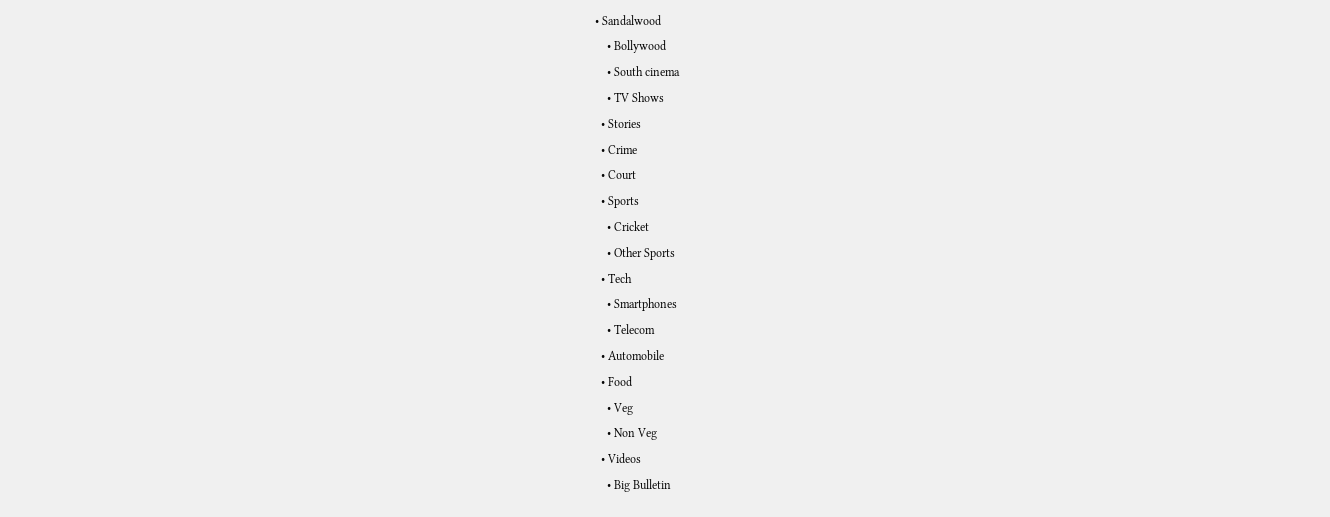• Sandalwood
    • Bollywood
    • South cinema
    • TV Shows
  • Stories
  • Crime
  • Court
  • Sports
    • Cricket
    • Other Sports
  • Tech
    • Smartphones
    • Telecom
  • Automobile
  • Food
    • Veg
    • Non Veg
  • Videos
    • Big Bulletin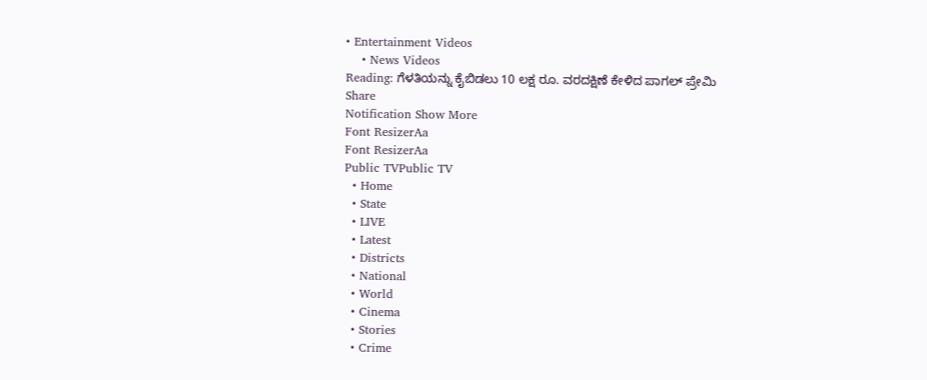• Entertainment Videos
    • News Videos
Reading: ಗೆಳತಿಯನ್ನು ಕೈಬಿಡಲು 10 ಲಕ್ಷ ರೂ. ವರದಕ್ಷಿಣೆ ಕೇಳಿದ ಪಾಗಲ್ ಪ್ರೇಮಿ
Share
Notification Show More
Font ResizerAa
Font ResizerAa
Public TVPublic TV
  • Home
  • State
  • LIVE
  • Latest
  • Districts
  • National
  • World
  • Cinema
  • Stories
  • Crime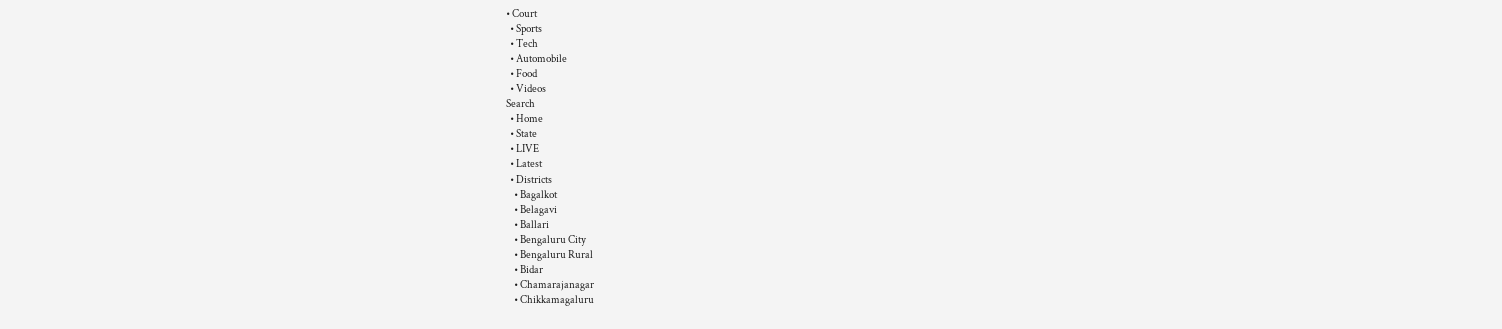• Court
  • Sports
  • Tech
  • Automobile
  • Food
  • Videos
Search
  • Home
  • State
  • LIVE
  • Latest
  • Districts
    • Bagalkot
    • Belagavi
    • Ballari
    • Bengaluru City
    • Bengaluru Rural
    • Bidar
    • Chamarajanagar
    • Chikkamagaluru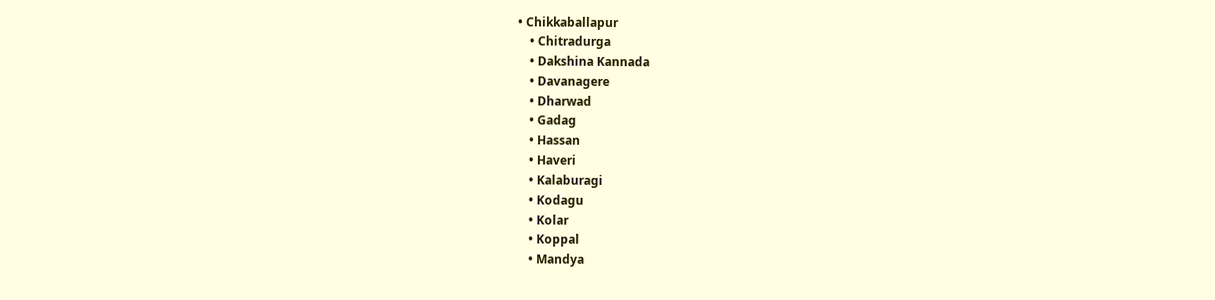• Chikkaballapur
    • Chitradurga
    • Dakshina Kannada
    • Davanagere
    • Dharwad
    • Gadag
    • Hassan
    • Haveri
    • Kalaburagi
    • Kodagu
    • Kolar
    • Koppal
    • Mandya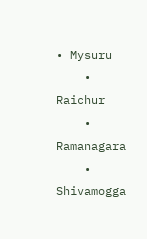• Mysuru
    • Raichur
    • Ramanagara
    • Shivamogga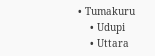• Tumakuru
    • Udupi
    • Uttara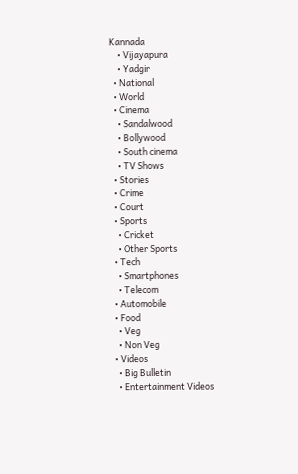Kannada
    • Vijayapura
    • Yadgir
  • National
  • World
  • Cinema
    • Sandalwood
    • Bollywood
    • South cinema
    • TV Shows
  • Stories
  • Crime
  • Court
  • Sports
    • Cricket
    • Other Sports
  • Tech
    • Smartphones
    • Telecom
  • Automobile
  • Food
    • Veg
    • Non Veg
  • Videos
    • Big Bulletin
    • Entertainment Videos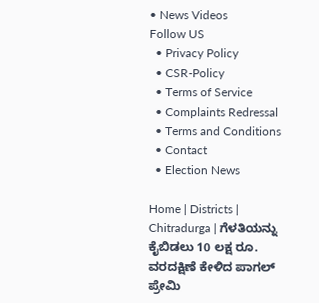• News Videos
Follow US
  • Privacy Policy
  • CSR-Policy
  • Terms of Service
  • Complaints Redressal
  • Terms and Conditions
  • Contact
  • Election News

Home | Districts | Chitradurga | ಗೆಳತಿಯನ್ನು ಕೈಬಿಡಲು 10 ಲಕ್ಷ ರೂ. ವರದಕ್ಷಿಣೆ ಕೇಳಿದ ಪಾಗಲ್ ಪ್ರೇಮಿ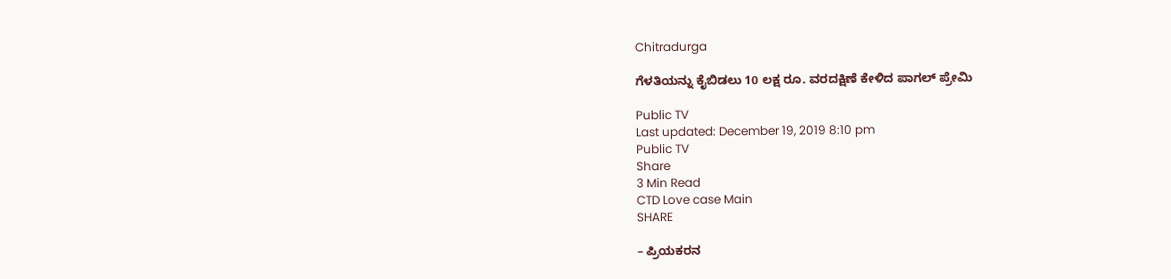Chitradurga

ಗೆಳತಿಯನ್ನು ಕೈಬಿಡಲು 10 ಲಕ್ಷ ರೂ. ವರದಕ್ಷಿಣೆ ಕೇಳಿದ ಪಾಗಲ್ ಪ್ರೇಮಿ

Public TV
Last updated: December 19, 2019 8:10 pm
Public TV
Share
3 Min Read
CTD Love case Main
SHARE

– ಪ್ರಿಯಕರನ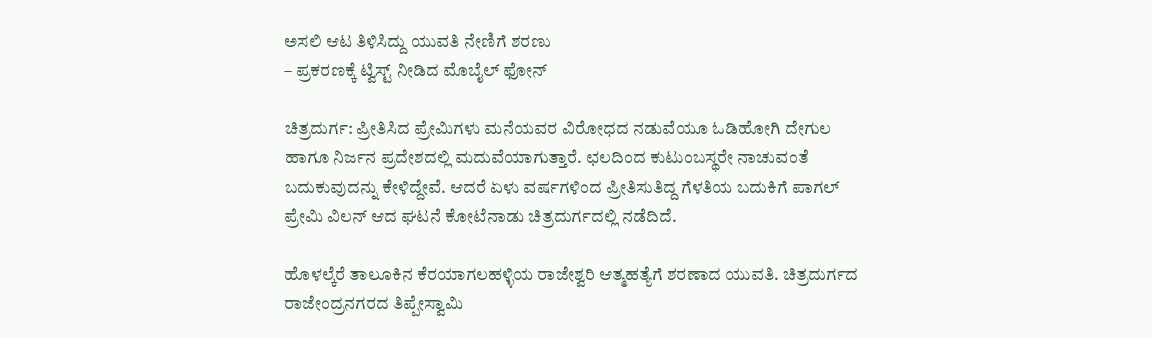ಅಸಲಿ ಆಟ ತಿಳಿಸಿದ್ದು ಯುವತಿ ನೇಣಿಗೆ ಶರಣು
– ಪ್ರಕರಣಕ್ಕೆ ಟ್ವಿಸ್ಟ್ ನೀಡಿದ ಮೊಬೈಲ್ ಫೋನ್

ಚಿತ್ರದುರ್ಗ: ಪ್ರೀತಿಸಿದ ಪ್ರೇಮಿಗಳು ಮನೆಯವರ ವಿರೋಧದ ನಡುವೆಯೂ ಓಡಿಹೋಗಿ ದೇಗುಲ ಹಾಗೂ ನಿರ್ಜನ ಪ್ರದೇಶದಲ್ಲಿ ಮದುವೆಯಾಗುತ್ತಾರೆ. ಛಲದಿಂದ ಕುಟುಂಬಸ್ಥರೇ ನಾಚುವಂತೆ ಬದುಕುವುದನ್ನು ಕೇಳಿದ್ದೇವೆ. ಆದರೆ ಏಳು ವರ್ಷಗಳಿಂದ ಪ್ರೀತಿಸುತಿದ್ದ ಗೆಳತಿಯ ಬದುಕಿಗೆ ಪಾಗಲ್ ಪ್ರೇಮಿ ವಿಲನ್ ಆದ ಘಟನೆ ಕೋಟೆನಾಡು ಚಿತ್ರದುರ್ಗದಲ್ಲಿ ನಡೆದಿದೆ.

ಹೊಳಲ್ಕೆರೆ ತಾಲೂಕಿನ ಕೆರಯಾಗಲಹಳ್ಳಿಯ ರಾಜೇಶ್ವರಿ ಆತ್ಮಹತ್ಯೆಗೆ ಶರಣಾದ ಯುವತಿ. ಚಿತ್ರದುರ್ಗದ ರಾಜೇಂದ್ರನಗರದ ತಿಪ್ಪೇಸ್ವಾಮಿ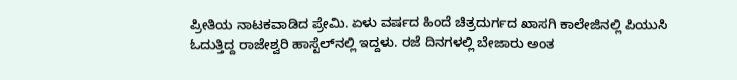ಪ್ರೀತಿಯ ನಾಟಕವಾಡಿದ ಪ್ರೇಮಿ. ಏಳು ವರ್ಷದ ಹಿಂದೆ ಚಿತ್ರದುರ್ಗದ ಖಾಸಗಿ ಕಾಲೇಜಿನಲ್ಲಿ ಪಿಯುಸಿ ಓದುತ್ತಿದ್ದ ರಾಜೇಶ್ವರಿ ಹಾಸ್ಟೆಲ್‍ನಲ್ಲಿ ಇದ್ದಳು. ರಜೆ ದಿನಗಳಲ್ಲಿ ಬೇಜಾರು ಅಂತ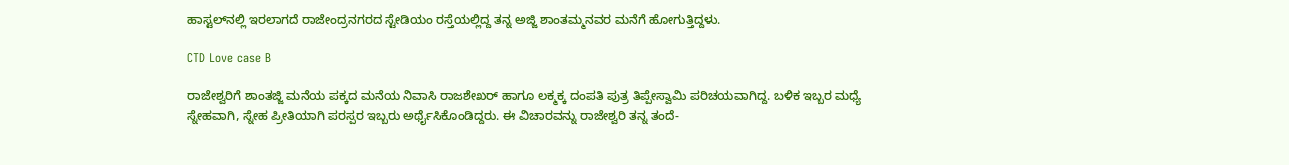ಹಾಸ್ಟಲ್‍ನಲ್ಲಿ ಇರಲಾಗದೆ ರಾಜೇಂದ್ರನಗರದ ಸ್ಟೇಡಿಯಂ ರಸ್ತೆಯಲ್ಲಿದ್ದ ತನ್ನ ಅಜ್ಜಿ ಶಾಂತಮ್ಮನವರ ಮನೆಗೆ ಹೋಗುತ್ತಿದ್ದಳು.

CTD Love case B

ರಾಜೇಶ್ವರಿಗೆ ಶಾಂತಜ್ಜಿ ಮನೆಯ ಪಕ್ಕದ ಮನೆಯ ನಿವಾಸಿ ರಾಜಶೇಖರ್ ಹಾಗೂ ಲಕ್ಮಕ್ಕ ದಂಪತಿ ಪುತ್ರ ತಿಪ್ಪೇಸ್ವಾಮಿ ಪರಿಚಯವಾಗಿದ್ದ. ಬಳಿಕ ಇಬ್ಬರ ಮಧ್ಯೆ ಸ್ನೇಹವಾಗಿ, ಸ್ನೇಹ ಪ್ರೀತಿಯಾಗಿ ಪರಸ್ಪರ ಇಬ್ಬರು ಅರ್ಥೈಸಿಕೊಂಡಿದ್ದರು. ಈ ವಿಚಾರವನ್ನು ರಾಜೇಶ್ವರಿ ತನ್ನ ತಂದೆ-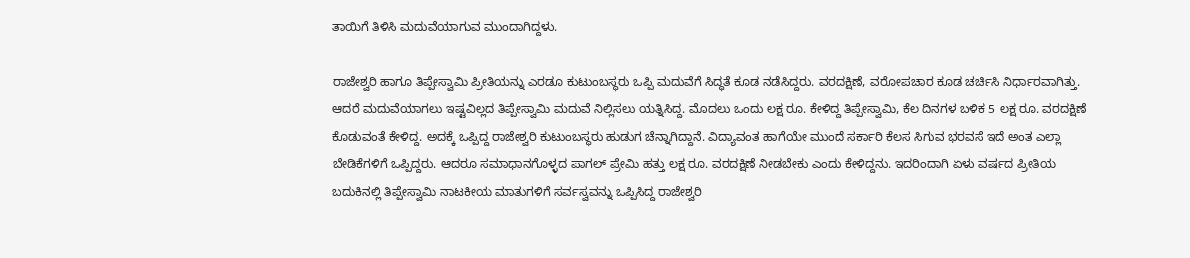ತಾಯಿಗೆ ತಿಳಿಸಿ ಮದುವೆಯಾಗುವ ಮುಂದಾಗಿದ್ದಳು.

ರಾಜೇಶ್ವರಿ ಹಾಗೂ ತಿಪ್ಪೇಸ್ವಾಮಿ ಪ್ರೀತಿಯನ್ನು ಎರಡೂ ಕುಟುಂಬಸ್ಥರು ಒಪ್ಪಿ ಮದುವೆಗೆ ಸಿದ್ಧತೆ ಕೂಡ ನಡೆಸಿದ್ದರು. ವರದಕ್ಷಿಣೆ, ವರೋಪಚಾರ ಕೂಡ ಚರ್ಚಿಸಿ ನಿರ್ಧಾರವಾಗಿತ್ತು. ಆದರೆ ಮದುವೆಯಾಗಲು ಇಷ್ಟವಿಲ್ಲದ ತಿಪ್ಪೇಸ್ವಾಮಿ ಮದುವೆ ನಿಲ್ಲಿಸಲು ಯತ್ನಿಸಿದ್ದ. ಮೊದಲು ಒಂದು ಲಕ್ಷ ರೂ. ಕೇಳಿದ್ದ ತಿಪ್ಪೇಸ್ವಾಮಿ, ಕೆಲ ದಿನಗಳ ಬಳಿಕ 5 ಲಕ್ಷ ರೂ. ವರದಕ್ಷಿಣೆ ಕೊಡುವಂತೆ ಕೇಳಿದ್ದ. ಅದಕ್ಕೆ ಒಪ್ಪಿದ್ದ ರಾಜೇಶ್ವರಿ ಕುಟುಂಬಸ್ಥರು ಹುಡುಗ ಚೆನ್ನಾಗಿದ್ದಾನೆ. ವಿದ್ಯಾವಂತ ಹಾಗೆಯೇ ಮುಂದೆ ಸರ್ಕಾರಿ ಕೆಲಸ ಸಿಗುವ ಭರವಸೆ ಇದೆ ಅಂತ ಎಲ್ಲಾ ಬೇಡಿಕೆಗಳಿಗೆ ಒಪ್ಪಿದ್ದರು. ಆದರೂ ಸಮಾಧಾನಗೊಳ್ಳದ ಪಾಗಲ್ ಪ್ರೇಮಿ ಹತ್ತು ಲಕ್ಷ ರೂ. ವರದಕ್ಷಿಣೆ ನೀಡಬೇಕು ಎಂದು ಕೇಳಿದ್ದನು. ಇದರಿಂದಾಗಿ ಏಳು ವರ್ಷದ ಪ್ರೀತಿಯ ಬದುಕಿನಲ್ಲಿ ತಿಪ್ಪೇಸ್ವಾಮಿ ನಾಟಕೀಯ ಮಾತುಗಳಿಗೆ ಸರ್ವಸ್ವವನ್ನು ಒಪ್ಪಿಸಿದ್ದ ರಾಜೇಶ್ವರಿ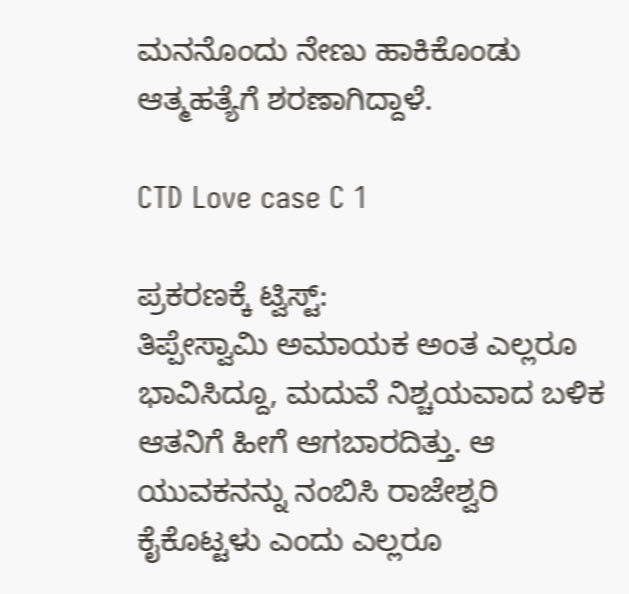ಮನನೊಂದು ನೇಣು ಹಾಕಿಕೊಂಡು ಆತ್ಮಹತ್ಯೆಗೆ ಶರಣಾಗಿದ್ದಾಳೆ.

CTD Love case C 1

ಪ್ರಕರಣಕ್ಕೆ ಟ್ವಿಸ್ಟ್:
ತಿಪ್ಪೇಸ್ವಾಮಿ ಅಮಾಯಕ ಅಂತ ಎಲ್ಲರೂ ಭಾವಿಸಿದ್ದೂ, ಮದುವೆ ನಿಶ್ಚಯವಾದ ಬಳಿಕ ಆತನಿಗೆ ಹೀಗೆ ಆಗಬಾರದಿತ್ತು. ಆ ಯುವಕನನ್ನು ನಂಬಿಸಿ ರಾಜೇಶ್ವರಿ ಕೈಕೊಟ್ಟಳು ಎಂದು ಎಲ್ಲರೂ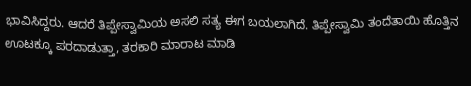ಭಾವಿಸಿದ್ದರು. ಆದರೆ ತಿಪ್ಪೇಸ್ವಾಮಿಯ ಅಸಲಿ ಸತ್ಯ ಈಗ ಬಯಲಾಗಿದೆ. ತಿಪ್ಪೇಸ್ವಾಮಿ ತಂದೆತಾಯಿ ಹೊತ್ತಿನ ಊಟಕ್ಕೂ ಪರದಾಡುತ್ತಾ, ತರಕಾರಿ ಮಾರಾಟ ಮಾಡಿ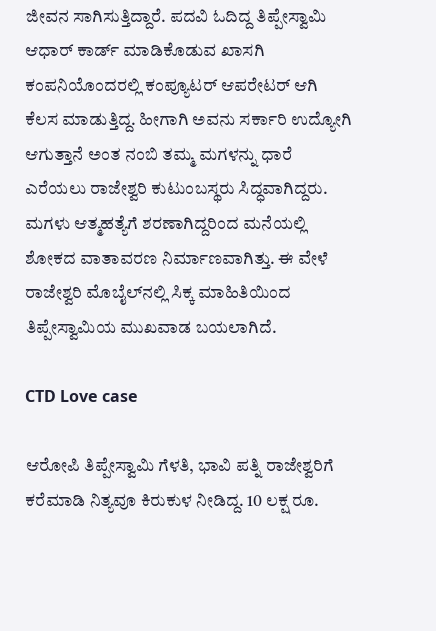ಜೀವನ ಸಾಗಿಸುತ್ತಿದ್ದಾರೆ. ಪದವಿ ಓದಿದ್ದ ತಿಪ್ಪೇಸ್ವಾಮಿ ಆಧಾರ್ ಕಾರ್ಡ್ ಮಾಡಿಕೊಡುವ ಖಾಸಗಿ ಕಂಪನಿಯೊಂದರಲ್ಲಿ ಕಂಪ್ಯೂಟರ್ ಆಪರೇಟರ್ ಆಗಿ ಕೆಲಸ ಮಾಡುತ್ತಿದ್ದ. ಹೀಗಾಗಿ ಅವನು ಸರ್ಕಾರಿ ಉದ್ಯೋಗಿ ಆಗುತ್ತಾನೆ ಅಂತ ನಂಬಿ ತಮ್ಮ ಮಗಳನ್ನು ಧಾರೆ ಎರೆಯಲು ರಾಜೇಶ್ವರಿ ಕುಟುಂಬಸ್ಥರು ಸಿದ್ಧವಾಗಿದ್ದರು. ಮಗಳು ಆತ್ಮಹತ್ಯೆಗೆ ಶರಣಾಗಿದ್ದರಿಂದ ಮನೆಯಲ್ಲಿ ಶೋಕದ ವಾತಾವರಣ ನಿರ್ಮಾಣವಾಗಿತ್ತು. ಈ ವೇಳೆ ರಾಜೇಶ್ವರಿ ಮೊಬೈಲ್‍ನಲ್ಲಿ ಸಿಕ್ಕ ಮಾಹಿತಿಯಿಂದ ತಿಪ್ಪೇಸ್ವಾಮಿಯ ಮುಖವಾಡ ಬಯಲಾಗಿದೆ.

CTD Love case

ಆರೋಪಿ ತಿಪ್ಪೇಸ್ವಾಮಿ ಗೆಳತಿ, ಭಾವಿ ಪತ್ನಿ ರಾಜೇಶ್ವರಿಗೆ ಕರೆಮಾಡಿ ನಿತ್ಯವೂ ಕಿರುಕುಳ ನೀಡಿದ್ದ. 10 ಲಕ್ಷ ರೂ.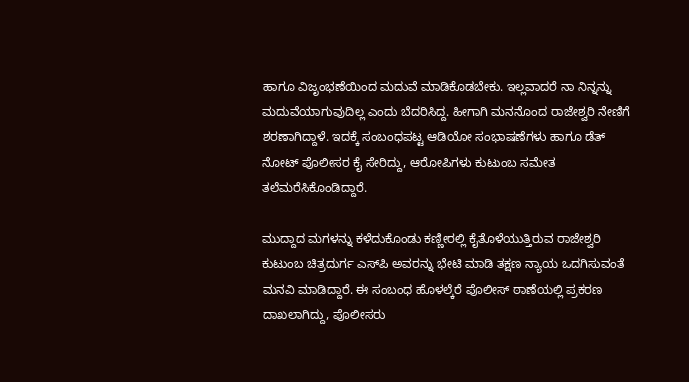ಹಾಗೂ ವಿಜೃಂಭಣೆಯಿಂದ ಮದುವೆ ಮಾಡಿಕೊಡಬೇಕು. ಇಲ್ಲವಾದರೆ ನಾ ನಿನ್ನನ್ನು ಮದುವೆಯಾಗುವುದಿಲ್ಲ ಎಂದು ಬೆದರಿಸಿದ್ದ. ಹೀಗಾಗಿ ಮನನೊಂದ ರಾಜೇಶ್ವರಿ ನೇಣಿಗೆ ಶರಣಾಗಿದ್ದಾಳೆ. ಇದಕ್ಕೆ ಸಂಬಂಧಪಟ್ಟ ಆಡಿಯೋ ಸಂಭಾಷಣೆಗಳು ಹಾಗೂ ಡೆತ್ ನೋಟ್ ಪೊಲೀಸರ ಕೈ ಸೇರಿದ್ದು, ಆರೋಪಿಗಳು ಕುಟುಂಬ ಸಮೇತ ತಲೆಮರೆಸಿಕೊಂಡಿದ್ದಾರೆ.

ಮುದ್ದಾದ ಮಗಳನ್ನು ಕಳೆದುಕೊಂಡು ಕಣ್ಣೀರಲ್ಲಿ ಕೈತೊಳೆಯುತ್ತಿರುವ ರಾಜೇಶ್ವರಿ ಕುಟುಂಬ ಚಿತ್ರದುರ್ಗ ಎಸ್‍ಪಿ ಅವರನ್ನು ಭೇಟಿ ಮಾಡಿ ತಕ್ಷಣ ನ್ಯಾಯ ಒದಗಿಸುವಂತೆ ಮನವಿ ಮಾಡಿದ್ದಾರೆ. ಈ ಸಂಬಂಧ ಹೊಳಲ್ಕೆರೆ ಪೊಲೀಸ್ ಠಾಣೆಯಲ್ಲಿ ಪ್ರಕರಣ ದಾಖಲಾಗಿದ್ದು, ಪೊಲೀಸರು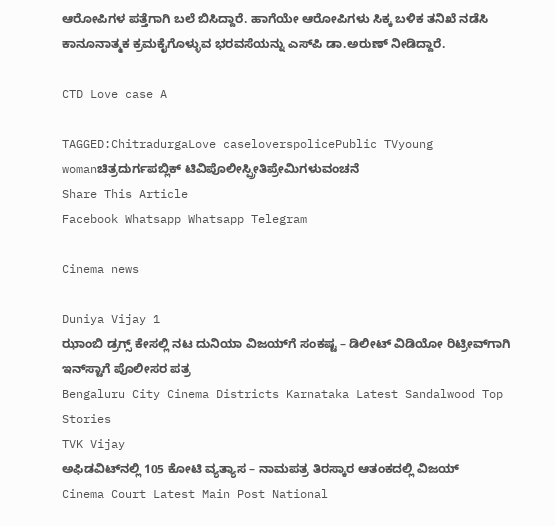ಆರೋಪಿಗಳ ಪತ್ತೆಗಾಗಿ ಬಲೆ ಬಿಸಿದ್ದಾರೆ. ಹಾಗೆಯೇ ಆರೋಪಿಗಳು ಸಿಕ್ಕ ಬಳಿಕ ತನಿಖೆ ನಡೆಸಿ ಕಾನೂನಾತ್ಮಕ ಕ್ರಮಕೈಗೊಳ್ಳುವ ಭರವಸೆಯನ್ನು ಎಸ್‍ಪಿ ಡಾ.ಅರುಣ್ ನೀಡಿದ್ದಾರೆ.

CTD Love case A

TAGGED:ChitradurgaLove caseloverspolicePublic TVyoung womanಚಿತ್ರದುರ್ಗಪಬ್ಲಿಕ್ ಟಿವಿಪೊಲೀಸ್ಪ್ರೀತಿಪ್ರೇಮಿಗಳುವಂಚನೆ
Share This Article
Facebook Whatsapp Whatsapp Telegram

Cinema news

Duniya Vijay 1
ಝಾಂಬಿ ಡ್ರಗ್ಸ್ ಕೇಸಲ್ಲಿ ನಟ ದುನಿಯಾ ವಿಜಯ್‌ಗೆ ಸಂಕಷ್ಟ – ಡಿಲೀಟ್ ವಿಡಿಯೋ ರಿಟ್ರೀವ್‌ಗಾಗಿ ಇನ್‌ಸ್ಟಾಗೆ ಪೊಲೀಸರ ಪತ್ರ
Bengaluru City Cinema Districts Karnataka Latest Sandalwood Top Stories
TVK Vijay
ಅಫಿಡವಿಟ್‌ನಲ್ಲಿ 105 ಕೋಟಿ ವ್ಯತ್ಯಾಸ – ನಾಮಪತ್ರ ತಿರಸ್ಕಾರ ಆತಂಕದಲ್ಲಿ ವಿಜಯ್‌
Cinema Court Latest Main Post National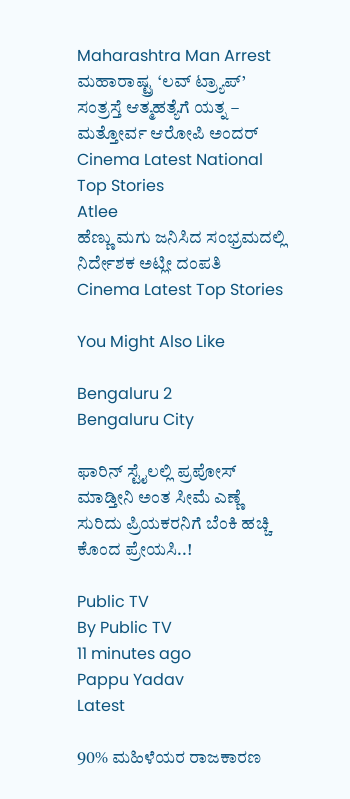Maharashtra Man Arrest
ಮಹಾರಾಷ್ಟ್ರ ‘ಲವ್ ಟ್ರ್ಯಾಪ್’ ಸಂತ್ರಸ್ತೆ ಆತ್ಮಹತ್ಯೆಗೆ ಯತ್ನ – ಮತ್ತೋರ್ವ ಆರೋಪಿ ಅಂದರ್
Cinema Latest National Top Stories
Atlee
ಹೆಣ್ಣು ಮಗು ಜನಿಸಿದ ಸಂಭ್ರಮದಲ್ಲಿ ನಿರ್ದೇಶಕ ಅಟ್ಲೀ ದಂಪತಿ
Cinema Latest Top Stories

You Might Also Like

Bengaluru 2
Bengaluru City

ಫಾರಿನ್ ಸ್ಟೈಲಲ್ಲಿ ಪ್ರಪೋಸ್‌ ಮಾಡ್ತೀನಿ ಅಂತ ಸೀಮೆ ಎಣ್ಣೆ ಸುರಿದು ಪ್ರಿಯಕರನಿಗೆ ಬೆಂಕಿ ಹಚ್ಚಿ ಕೊಂದ ಪ್ರೇಯಸಿ..!

Public TV
By Public TV
11 minutes ago
Pappu Yadav
Latest

90% ಮಹಿಳೆಯರ ರಾಜಕಾರಣ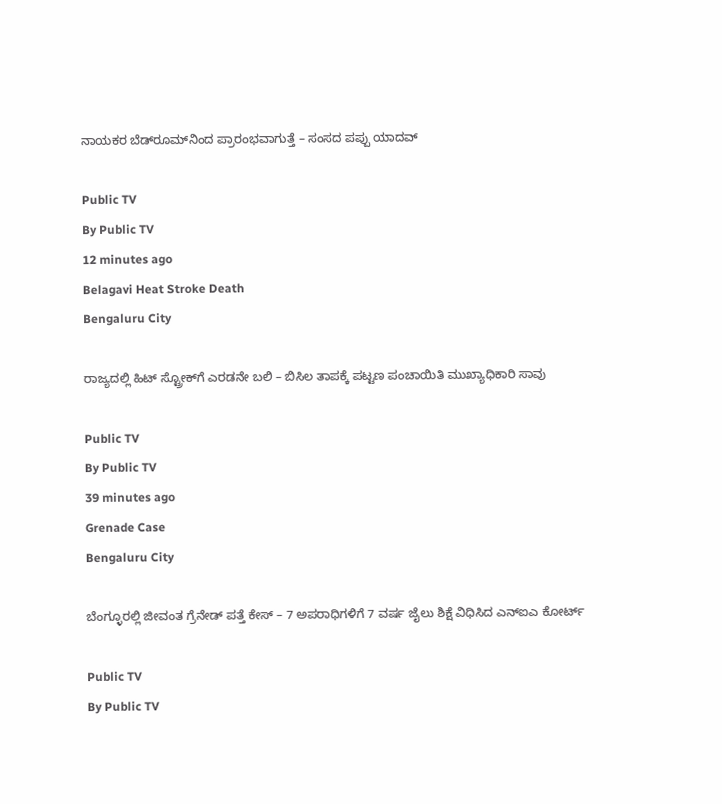ನಾಯಕರ ಬೆಡ್‌ರೂಮ್‌ನಿಂದ ಪ್ರಾರಂಭವಾಗುತ್ತೆ – ಸಂಸದ ಪಪ್ಪು ಯಾದವ್

Public TV
By Public TV
12 minutes ago
Belagavi Heat Stroke Death
Bengaluru City

ರಾಜ್ಯದಲ್ಲಿ ಹಿಟ್ ಸ್ಟ್ರೋಕ್‌ಗೆ ಎರಡನೇ ಬಲಿ – ಬಿಸಿಲ ತಾಪಕ್ಕೆ ಪಟ್ಟಣ ಪಂಚಾಯಿತಿ ಮುಖ್ಯಾಧಿಕಾರಿ ಸಾವು

Public TV
By Public TV
39 minutes ago
Grenade Case
Bengaluru City

ಬೆಂಗ್ಳೂರಲ್ಲಿ ಜೀವಂತ ಗ್ರೆನೇಡ್ ಪತ್ತೆ ಕೇಸ್ – 7 ಅಪರಾಧಿಗಳಿಗೆ 7 ವರ್ಷ ಜೈಲು ಶಿಕ್ಷೆ ವಿಧಿಸಿದ ಎನ್‌ಐಎ ಕೋರ್ಟ್

Public TV
By Public TV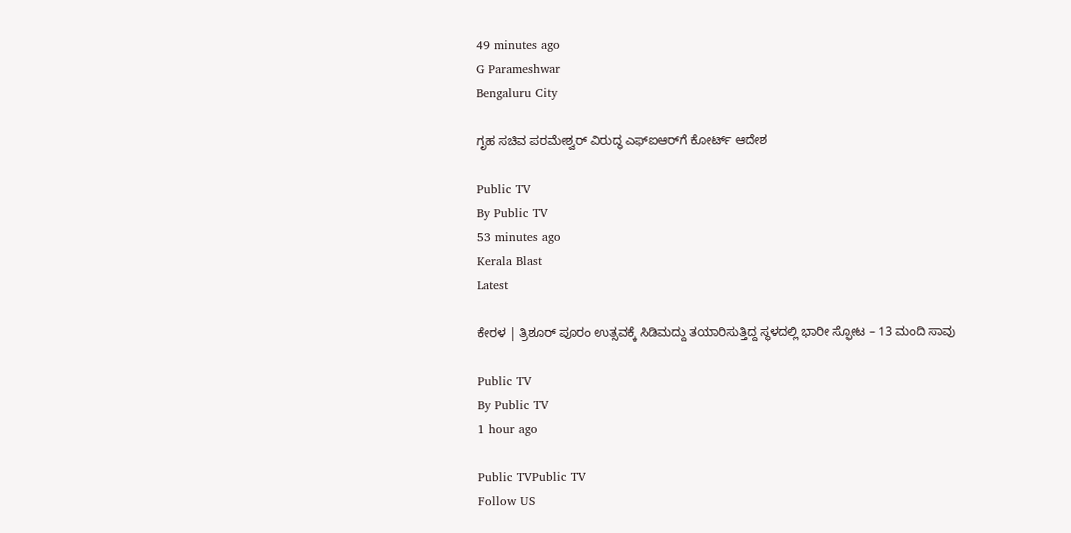49 minutes ago
G Parameshwar
Bengaluru City

ಗೃಹ ಸಚಿವ ಪರಮೇಶ್ವರ್ ವಿರುದ್ಧ ಎಫ್‌ಐಆರ್‌ಗೆ ಕೋರ್ಟ್‌ ಆದೇಶ

Public TV
By Public TV
53 minutes ago
Kerala Blast
Latest

ಕೇರಳ | ತ್ರಿಶೂರ್ ಪೂರಂ ಉತ್ಸವಕ್ಕೆ ಸಿಡಿಮದ್ದು ತಯಾರಿಸುತ್ತಿದ್ದ ಸ್ಥಳದಲ್ಲಿ ಭಾರೀ ಸ್ಫೋಟ – 13 ಮಂದಿ ಸಾವು

Public TV
By Public TV
1 hour ago

Public TVPublic TV
Follow US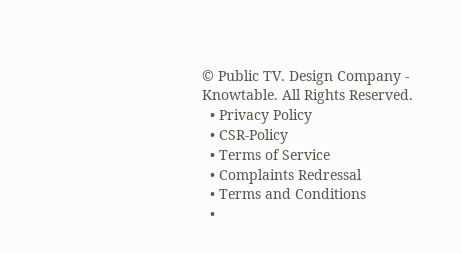© Public TV. Design Company - Knowtable. All Rights Reserved.
  • Privacy Policy
  • CSR-Policy
  • Terms of Service
  • Complaints Redressal
  • Terms and Conditions
  •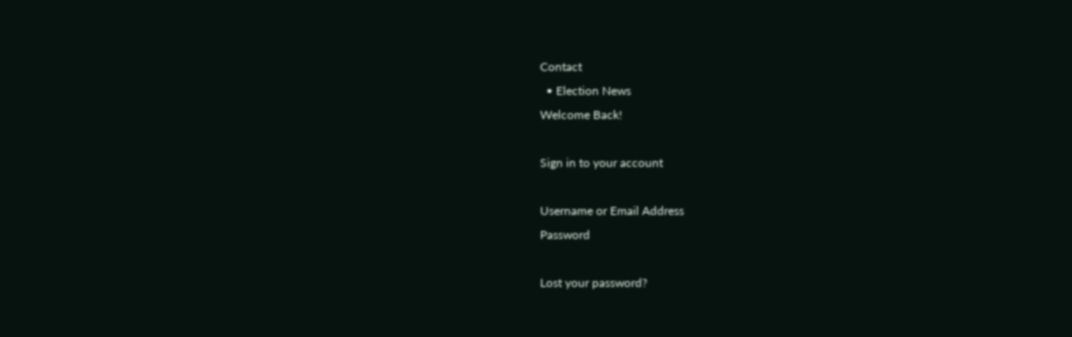Contact
  • Election News
Welcome Back!

Sign in to your account

Username or Email Address
Password

Lost your password?